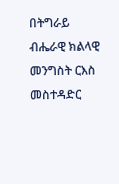በትግራይ ብሔራዊ ክልላዊ መንግስት ርእስ መስተዳድር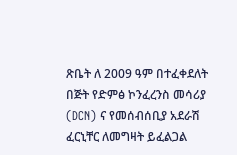ጽቤት ለ 2009 ዓም በተፈቀደለት በጅት የድምፅ ኮንፈረንስ መሳሪያ (DCN) ና የመሰብሰቢያ አደራሽ ፈርኒቸር ለመግዛት ይፈልጋል